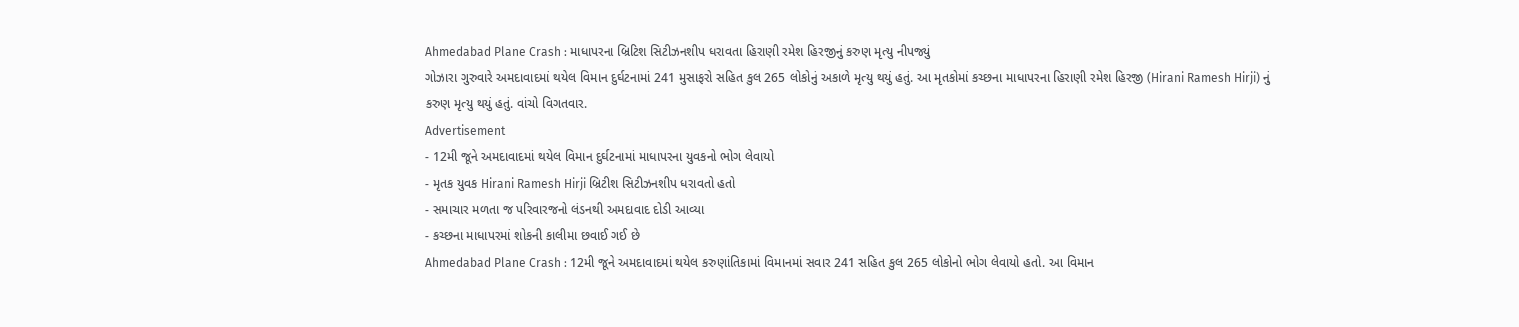Ahmedabad Plane Crash : માધાપરના બ્રિટિશ સિટીઝનશીપ ધરાવતા હિરાણી રમેશ હિરજીનું કરુણ મૃત્યુ નીપજ્યું
ગોઝારા ગુરુવારે અમદાવાદમાં થયેલ વિમાન દુર્ઘટનામાં 241 મુસાફરો સહિત કુલ 265 લોકોનું અકાળે મૃત્યુ થયું હતું. આ મૃતકોમાં કચ્છના માધાપરના હિરાણી રમેશ હિરજી (Hirani Ramesh Hirji) નું કરુણ મૃત્યુ થયું હતું. વાંચો વિગતવાર.
Advertisement
- 12મી જૂને અમદાવાદમાં થયેલ વિમાન દુર્ઘટનામાં માધાપરના યુવકનો ભોગ લેવાયો
- મૃતક યુવક Hirani Ramesh Hirji બ્રિટીશ સિટીઝનશીપ ધરાવતો હતો
- સમાચાર મળતા જ પરિવારજનો લંડનથી અમદાવાદ દોડી આવ્યા
- કચ્છના માધાપરમાં શોકની કાલીમા છવાઈ ગઈ છે
Ahmedabad Plane Crash : 12મી જૂને અમદાવાદમાં થયેલ કરુણાંતિકામાં વિમાનમાં સવાર 241 સહિત કુલ 265 લોકોનો ભોગ લેવાયો હતો. આ વિમાન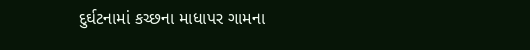દુર્ઘટનામાં કચ્છના માધાપર ગામના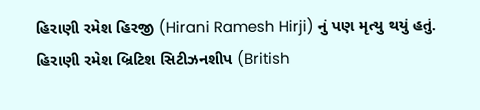હિરાણી રમેશ હિરજી (Hirani Ramesh Hirji) નું પણ મૃત્યુ થયું હતું. હિરાણી રમેશ બ્રિટિશ સિટીઝનશીપ (British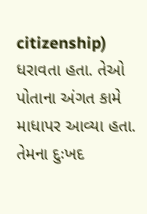citizenship) ધરાવતા હતા. તેઓ પોતાના અંગત કામે માધાપર આવ્યા હતા. તેમના દુઃખદ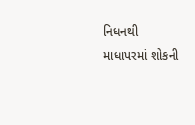નિધનથી માધાપરમાં શોકની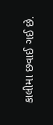કાલીમા છવાઈ ગઈ છે.